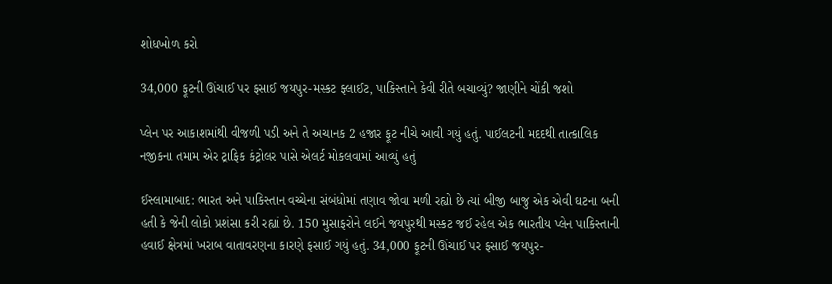શોધખોળ કરો

34,000 ફૂટની ઊંચાઈ પર ફસાઈ જયપુર-મસ્કટ ફ્લાઈટ, પાકિસ્તાને કેવી રીતે બચાવ્યું? જાણીને ચોંકી જશો

પ્લેન પર આકાશમાંથી વીજળી પડી અને તે અચાનક 2 હજાર ફૂટ નીચે આવી ગયું હતું. પાઈલટની મદદથી તાત્કાલિક નજીકના તમામ એર ટ્રાફિક કંટ્રોલર પાસે એલર્ટ મોકલવામાં આવ્યું હતું

ઈસ્લામાબાદ: ભારત અને પાકિસ્તાન વચ્ચેના સંબંધોમાં તણાવ જોવા મળી રહ્યો છે ત્યાં બીજી બાજુ એક એવી ઘટના બની હતી કે જેની લોકો પ્રશંસા કરી રહ્યાં છે. 150 મુસાફરોને લઈને જયપુરથી મસ્કટ જઈ રહેલ એક ભારતીય પ્લેન પાકિસ્તાની હવાઈ ક્ષેત્રમાં ખરાબ વાતાવરણના કારણે ફસાઈ ગયું હતું. 34,000 ફૂટની ઊંચાઈ પર ફસાઈ જયપુર-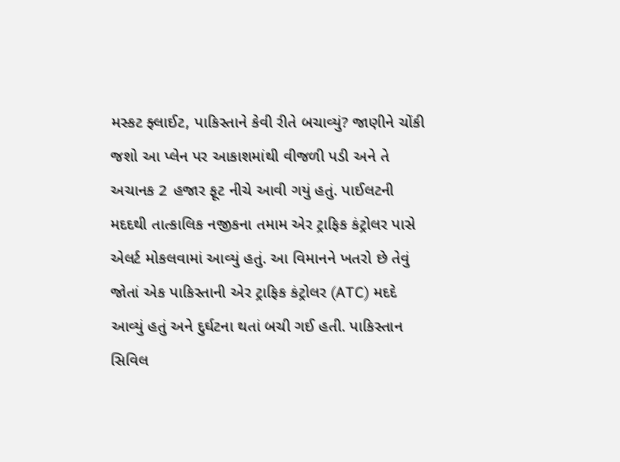મસ્કટ ફ્લાઈટ, પાકિસ્તાને કેવી રીતે બચાવ્યું? જાણીને ચોંકી જશો આ પ્લેન પર આકાશમાંથી વીજળી પડી અને તે અચાનક 2 હજાર ફૂટ નીચે આવી ગયું હતું. પાઈલટની મદદથી તાત્કાલિક નજીકના તમામ એર ટ્રાફિક કંટ્રોલર પાસે એલર્ટ મોકલવામાં આવ્યું હતું. આ વિમાનને ખતરો છે તેવું જોતાં એક પાકિસ્તાની એર ટ્રાફિક કંટ્રોલર (ATC) મદદે આવ્યું હતું અને દુર્ઘટના થતાં બચી ગઈ હતી. પાકિસ્તાન સિવિલ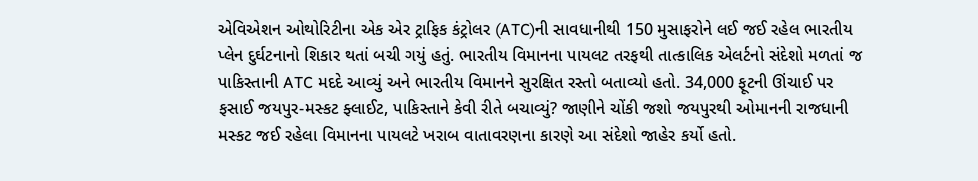એવિએશન ઓથોરિટીના એક એર ટ્રાફિક કંટ્રોલર (ATC)ની સાવધાનીથી 150 મુસાફરોને લઈ જઈ રહેલ ભારતીય પ્લેન દુર્ઘટનાનો શિકાર થતાં બચી ગયું હતું. ભારતીય વિમાનના પાયલટ તરફથી તાત્કાલિક એલર્ટનો સંદેશો મળતાં જ પાકિસ્તાની ATC મદદે આવ્યું અને ભારતીય વિમાનને સુરક્ષિત રસ્તો બતાવ્યો હતો. 34,000 ફૂટની ઊંચાઈ પર ફસાઈ જયપુર-મસ્કટ ફ્લાઈટ, પાકિસ્તાને કેવી રીતે બચાવ્યું? જાણીને ચોંકી જશો જયપુરથી ઓમાનની રાજધાની મસ્કટ જઈ રહેલા વિમાનના પાયલટે ખરાબ વાતાવરણના કારણે આ સંદેશો જાહેર કર્યો હતો.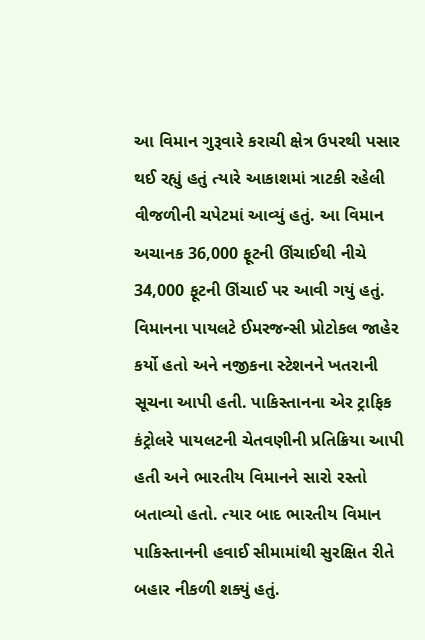આ વિમાન ગુરૂવારે કરાચી ક્ષેત્ર ઉપરથી પસાર થઈ રહ્યું હતું ત્યારે આકાશમાં ત્રાટકી રહેલી વીજળીની ચપેટમાં આવ્યું હતું. આ વિમાન અચાનક 36,000 ફૂટની ઊંચાઈથી નીચે 34,000 ફૂટની ઊંચાઈ પર આવી ગયું હતું. વિમાનના પાયલટે ઈમરજન્સી પ્રોટોકલ જાહેર કર્યો હતો અને નજીકના સ્ટેશનને ખતરાની સૂચના આપી હતી. પાકિસ્તાનના એર ટ્રાફિક કંટ્રોલરે પાયલટની ચેતવણીની પ્રતિક્રિયા આપી હતી અને ભારતીય વિમાનને સારો રસ્તો બતાવ્યો હતો. ત્યાર બાદ ભારતીય વિમાન પાકિસ્તાનની હવાઈ સીમામાંથી સુરક્ષિત રીતે બહાર નીકળી શક્યું હતું.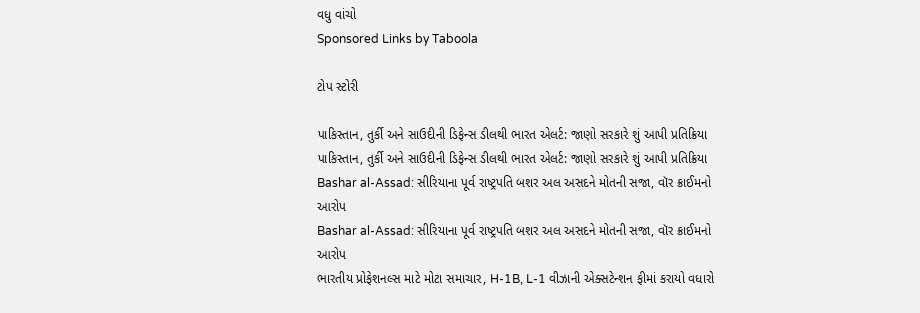વધુ વાંચો
Sponsored Links by Taboola

ટોપ સ્ટોરી

પાકિસ્તાન, તુર્કી અને સાઉદીની ડિફેન્સ ડીલથી ભારત એલર્ટ: જાણો સરકારે શું આપી પ્રતિક્રિયા
પાકિસ્તાન, તુર્કી અને સાઉદીની ડિફેન્સ ડીલથી ભારત એલર્ટ: જાણો સરકારે શું આપી પ્રતિક્રિયા
Bashar al-Assad: સીરિયાના પૂર્વ રાષ્ટ્રપતિ બશર અલ અસદને મોતની સજા, વૉર ક્રાઈમનો આરોપ
Bashar al-Assad: સીરિયાના પૂર્વ રાષ્ટ્રપતિ બશર અલ અસદને મોતની સજા, વૉર ક્રાઈમનો આરોપ
ભારતીય પ્રોફેશનલ્સ માટે મોટા સમાચાર, H-1B, L-1 વીઝાની એક્સટેન્શન ફીમાં કરાયો વધારો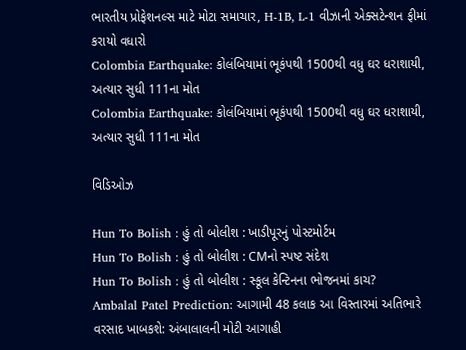ભારતીય પ્રોફેશનલ્સ માટે મોટા સમાચાર, H-1B, L-1 વીઝાની એક્સટેન્શન ફીમાં કરાયો વધારો
Colombia Earthquake: કોલંબિયામાં ભૂકંપથી 1500થી વધુ ઘર ધરાશાયી, અત્યાર સુધી 111ના મોત
Colombia Earthquake: કોલંબિયામાં ભૂકંપથી 1500થી વધુ ઘર ધરાશાયી, અત્યાર સુધી 111ના મોત

વિડિઓઝ

Hun To Bolish : હું તો બોલીશ : ખાડીપૂરનું પોસ્ટમોર્ટમ
Hun To Bolish : હું તો બોલીશ : CMનો સ્પષ્ટ સંદેશ
Hun To Bolish : હું તો બોલીશ : સ્કૂલ કેન્ટિનના ભોજનમાં કાચ?
Ambalal Patel Prediction: આગામી 48 કલાક આ વિસ્તારમાં અતિભારે વરસાદ ખાબકશે: અંબાલાલની મોટી આગાહી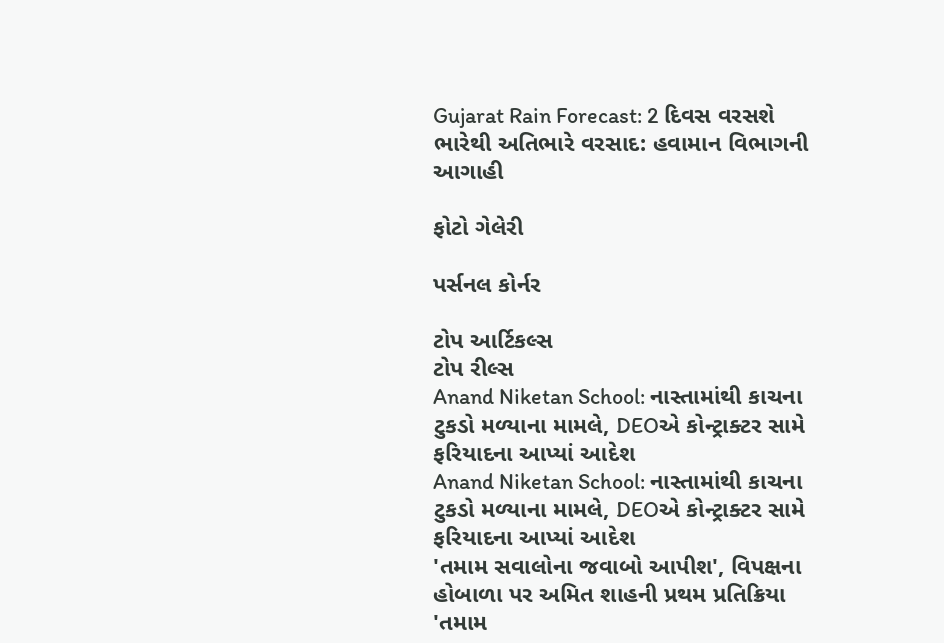Gujarat Rain Forecast: 2 દિવસ વરસશે ભારેથી અતિભારે વરસાદ: હવામાન વિભાગની આગાહી

ફોટો ગેલેરી

પર્સનલ કોર્નર

ટોપ આર્ટિકલ્સ
ટોપ રીલ્સ
Anand Niketan School: નાસ્તામાંથી કાચના ટુકડો મળ્યાના મામલે, DEOએ કોન્ટ્રાક્ટર સામે ફરિયાદના આપ્યાં આદેશ
Anand Niketan School: નાસ્તામાંથી કાચના ટુકડો મળ્યાના મામલે, DEOએ કોન્ટ્રાક્ટર સામે ફરિયાદના આપ્યાં આદેશ
'તમામ સવાલોના જવાબો આપીશ', વિપક્ષના હોબાળા પર અમિત શાહની પ્રથમ પ્રતિક્રિયા
'તમામ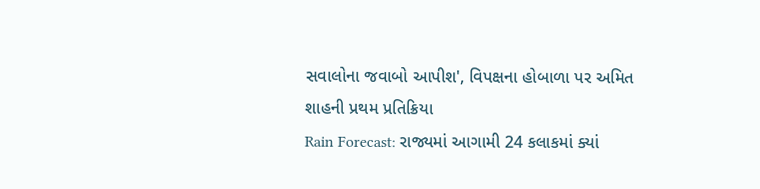સવાલોના જવાબો આપીશ', વિપક્ષના હોબાળા પર અમિત શાહની પ્રથમ પ્રતિક્રિયા
Rain Forecast: રાજ્યમાં આગામી 24 કલાકમાં ક્યાં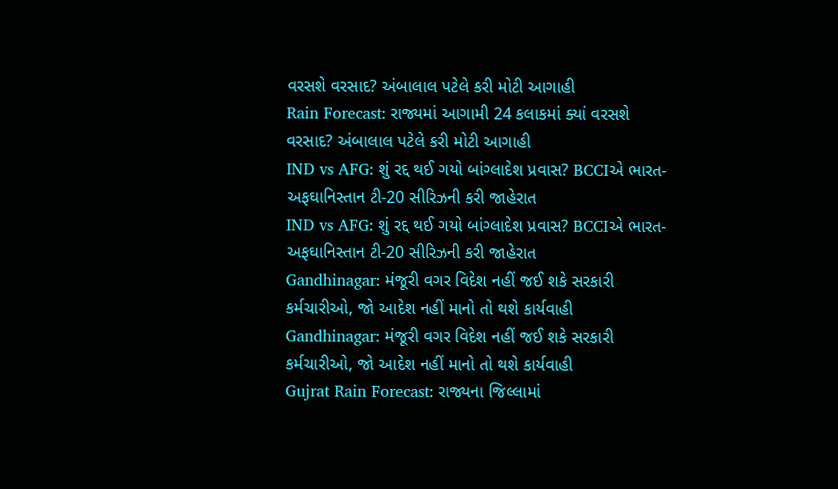વરસશે વરસાદ? અંબાલાલ પટેલે કરી મોટી આગાહી
Rain Forecast: રાજ્યમાં આગામી 24 કલાકમાં ક્યાં વરસશે વરસાદ? અંબાલાલ પટેલે કરી મોટી આગાહી
IND vs AFG: શું રદ્દ થઈ ગયો બાંગ્લાદેશ પ્રવાસ? BCCIએ ભારત-અફઘાનિસ્તાન ટી-20 સીરિઝની કરી જાહેરાત
IND vs AFG: શું રદ્દ થઈ ગયો બાંગ્લાદેશ પ્રવાસ? BCCIએ ભારત-અફઘાનિસ્તાન ટી-20 સીરિઝની કરી જાહેરાત
Gandhinagar: મંજૂરી વગર વિદેશ નહીં જઈ શકે સરકારી કર્મચારીઓ, જો આદેશ નહીં માનો તો થશે કાર્યવાહી
Gandhinagar: મંજૂરી વગર વિદેશ નહીં જઈ શકે સરકારી કર્મચારીઓ, જો આદેશ નહીં માનો તો થશે કાર્યવાહી
Gujrat Rain Forecast: રાજ્યના જિલ્લામાં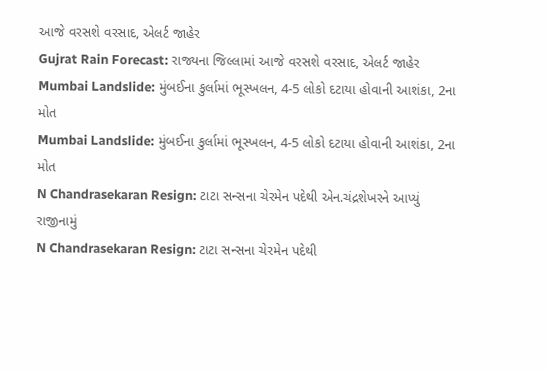આજે વરસશે વરસાદ, એલર્ટ જાહેર
Gujrat Rain Forecast: રાજ્યના જિલ્લામાં આજે વરસશે વરસાદ, એલર્ટ જાહેર
Mumbai Landslide: મુંબઈના કુર્લામાં ભૂસ્ખલન, 4-5 લોકો દટાયા હોવાની આશંકા, 2ના મોત
Mumbai Landslide: મુંબઈના કુર્લામાં ભૂસ્ખલન, 4-5 લોકો દટાયા હોવાની આશંકા, 2ના મોત
N Chandrasekaran Resign: ટાટા સન્સના ચેરમેન પદેથી એન.ચંદ્રશેખરને આપ્યું રાજીનામું
N Chandrasekaran Resign: ટાટા સન્સના ચેરમેન પદેથી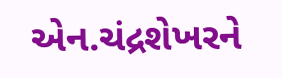એન.ચંદ્રશેખરને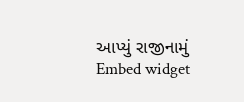આપ્યું રાજીનામું
Embed widget